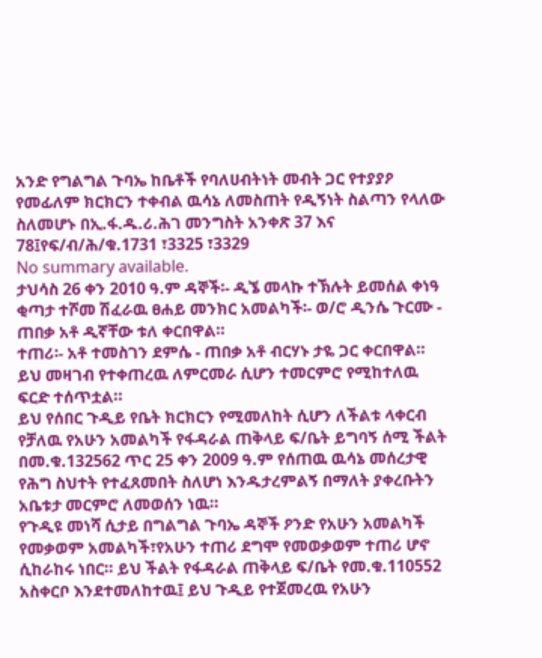አንድ የግልግል ጉባኤ ከቤቶች የባለሀብትነት መብት ጋር የተያያዖ የመፊለም ክርክርን ተቀብል ዉሳኔ ለመስጠት የዲኝነት ስልጣን የላለው ስለመሆኑ በኢ.ፋ.ዱ.ሪ.ሕገ መንግስት አንቀጽ 37 እና 78፤የፍ/ብ/ሕ/ቁ.1731 ፣3325 ፣3329
No summary available.
ታህሳስ 26 ቀን 2010 ዓ.ም ዳኞች፡- ዲኜ መላኩ ተኽሉት ይመሰል ቀነዓ ቂጣታ ተሾመ ሽፈራዉ ፀሐይ መንክር አመልካች፡- ወ/ሮ ዲንሴ ጉርሙ - ጠበቃ አቶ ዲኛቸው ቱለ ቀርበዋል።
ተጠሪ፡- አቶ ተመስገን ደምሴ - ጠበቃ አቶ ብርሃኑ ታዬ ጋር ቀርበዋል።
ይህ መዛገብ የተቀጠረዉ ለምርመራ ሲሆን ተመርምሮ የሚከተለዉ ፍርድ ተሰጥቷል።
ይህ የሰበር ጉዲይ የቤት ክርክርን የሚመለከት ሲሆን ለችልቱ ላቀርብ የቻለዉ የአሁን አመልካች የፋዳራል ጠቅላይ ፍ/ቤት ይግባኝ ሰሚ ችልት በመ.ቁ.132562 ጥር 25 ቀን 2009 ዓ.ም የሰጠዉ ዉሳኔ መሰረታዊ የሕግ ስህተት የተፈጸመበት ስለሆነ እንዱታረምልኝ በማለት ያቀረቡትን አቤቱታ መርምሮ ለመወሰን ነዉ።
የጉዲዩ መነሻ ሲታይ በግልግል ጉባኤ ዳኞች ዖንድ የአሁን አመልካች የመቃወም አመልካች፣የአሁን ተጠሪ ደግሞ የመወቃወም ተጠሪ ሆኖ ሲከራከሩ ነበር። ይህ ችልት የፋዳራል ጠቅላይ ፍ/ቤት የመ.ቁ.110552 አስቀርቦ እንደተመለከተዉ፤ ይህ ጉዲይ የተጀመረዉ የአሁን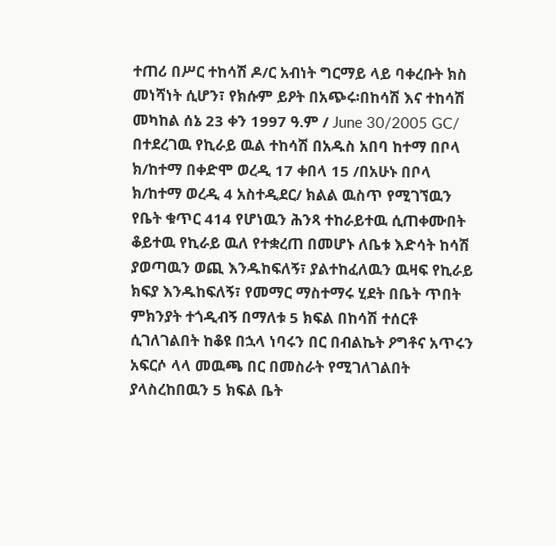ተጠሪ በሥር ተከሳሽ ዶ/ር አብነት ግርማይ ላይ ባቀረቡት ክስ መነሻነት ሲሆን፣ የክሱም ይዖት በአጭሩ፡በከሳሽ እና ተከሳሽ መካከል ሰኔ 23 ቀን 1997 ዓ.ም / June 30/2005 GC/ በተደረገዉ የኪራይ ዉል ተከሳሽ በአዱስ አበባ ከተማ በቦላ ክ/ከተማ በቀድሞ ወረዲ 17 ቀበላ 15 /በአሁኑ በቦላ ክ/ከተማ ወረዲ 4 አስተዲደር/ ክልል ዉስጥ የሚገኘዉን የቤት ቁጥር 414 የሆነዉን ሕንጻ ተከራይተዉ ሲጠቀሙበት ቆይተዉ የኪራይ ዉለ የተቋረጠ በመሆኑ ለቤቱ እድሳት ከሳሽ ያወጣዉን ወጪ እንዱከፍለኝ፣ ያልተከፈለዉን ዉዛፍ የኪራይ ክፍያ እንዱከፍለኝ፣ የመማር ማስተማሩ ሂደት በቤት ጥበት ምክንያት ተጎዲብኝ በማለቱ 5 ክፍል በከሳሽ ተሰርቶ ሲገለገልበት ከቆዩ በኋላ ነባሩን በር በብልኬት ዖግቶና አጥሩን አፍርሶ ላላ መዉጫ በር በመስራት የሚገለገልበት ያላስረከበዉን 5 ክፍል ቤት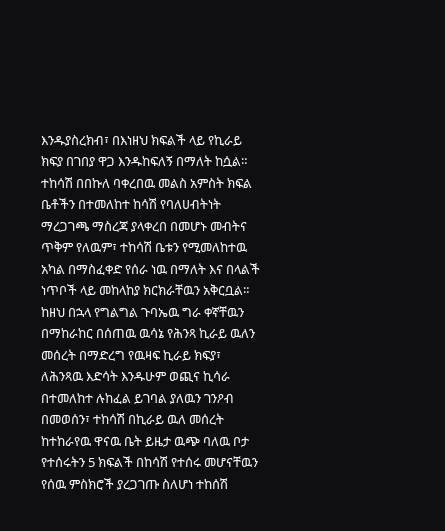እንዱያስረክብ፣ በእነዘህ ክፍልች ላይ የኪራይ ክፍያ በገበያ ዋጋ እንዱከፍለኝ በማለት ከሷል። ተከሳሽ በበኩለ ባቀረበዉ መልስ አምስት ክፍል ቤቶችን በተመለከተ ከሳሽ የባለሀብትነት ማረጋገጫ ማስረጃ ያላቀረበ በመሆኑ መብትና ጥቅም የለዉም፣ ተከሳሽ ቤቱን የሚመለከተዉ አካል በማስፈቀድ የሰራ ነዉ በማለት እና በላልች ነጥቦች ላይ መከላከያ ክርክራቸዉን አቅርቧል።
ከዘህ በኋላ የግልግል ጉባኤዉ ግራ ቀኛቸዉን በማከራከር በሰጠዉ ዉሳኔ የሕንጻ ኪራይ ዉለን መሰረት በማድረግ የዉዛፍ ኪራይ ክፍያ፣ ለሕንጻዉ እድሳት እንዱሁም ወጪና ኪሳራ በተመለከተ ሉከፈል ይገባል ያለዉን ገንዖብ በመወሰን፣ ተከሳሽ በኪራይ ዉለ መሰረት ከተከራየዉ ዋናዉ ቤት ይዜታ ዉጭ ባለዉ ቦታ የተሰሩትን 5 ክፍልች በከሳሽ የተሰሩ መሆናቸዉን የሰዉ ምስክሮች ያረጋገጡ ስለሆነ ተከሰሽ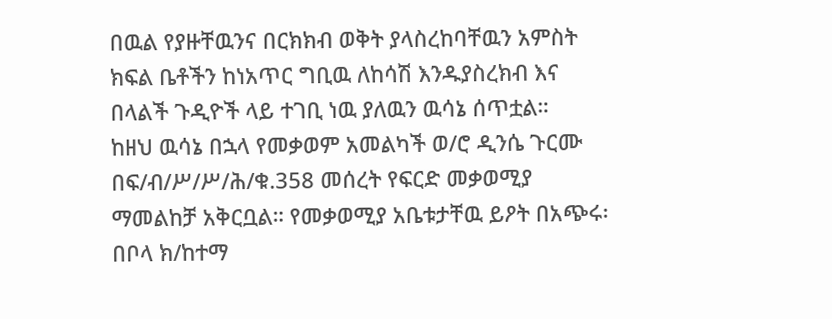በዉል የያዙቸዉንና በርክክብ ወቅት ያላስረከባቸዉን አምስት ክፍል ቤቶችን ከነአጥር ግቢዉ ለከሳሽ እንዱያስረክብ እና በላልች ጉዲዮች ላይ ተገቢ ነዉ ያለዉን ዉሳኔ ሰጥቷል።
ከዘህ ዉሳኔ በኋላ የመቃወም አመልካች ወ/ሮ ዲንሴ ጉርሙ በፍ/ብ/ሥ/ሥ/ሕ/ቁ.358 መሰረት የፍርድ መቃወሚያ ማመልከቻ አቅርቧል። የመቃወሚያ አቤቱታቸዉ ይዖት በአጭሩ፡ በቦላ ክ/ከተማ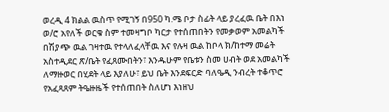ወረዲ 4 ክልል ዉስጥ የሚገኝ በ950 ካ.ሜ ቦታ ስፊት ላይ ያረፈዉ ቤት በእነ ወ/ሮ አየለች ወርቁ ስም ተመዛግቦ ካርታ የተሰጠበትን የመቃወም አመልካች በሽያጭ ዉል ገዛተዉ የተላለፈላቸዉ እና የሉዛ ዉል ከቦላ ክ/ከተማ መሬት አስተዲደር ጽ/ቤት የፈጸሙበትን፣ እንዱሁም የቤቱን ስመ ሀብት ወደ አመልካች ለማዙወር በሂደት ላይ እያለሁ፣ ይህ ቤት እንደፍርድ ባለዔዲ ንብረት ተቆጥሮ የአፈጻጸም ትዔዙዜች የተሰጠበት ስለሆነ እነዘህ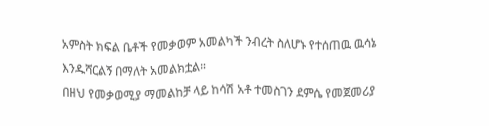አምስት ክፍል ቤቶች የመቃወም አመልካች ንብረት ስለሆኑ የተሰጠዉ ዉሳኔ እንዱሻርልኝ በማለት አመልክቷል።
በዘህ የመቃወሚያ ማመልከቻ ላይ ከሳሽ አቶ ተመስገን ደምሴ የመጀመሪያ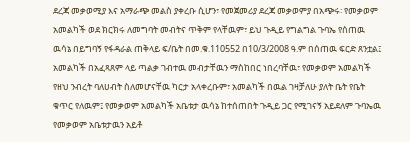ደረጃ መቃወሚያ እና አማራጭ መልስ ያቀረቡ ሲሆን፣ የመጀመሪያ ደረጃ መቃወምያ በአጭሩ፡ የመቃወም አመልካች ወደ ክርክሩ ለመግባት መብትና ጥቅም የላቸዉም፣ ይህ ጉዲይ የግልግል ጉባኤ የሰጠዉ ዉሳኔ በይግባኝ የፋዳራል ጠቅላይ ፍ/ቤት በመ.ቁ.110552 በ10/3/2008 ዓ.ም በሰጠዉ ፍርድ ጸንቷል፤ አመልካች በአፈጻጸም ላይ ጣልቃ ገብተዉ መብታቸዉን ማስከበር ነበረባቸዉ፣ የመቃወም አመልካች የዘህ ንብረት ባለሀብት ስለመሆናቸዉ ካርታ አላቀረቡም፣ አመልካች በዉል ገዛቻለሁ ያለት ቤት የቤት ቁጥር የለዉም፤ የመቃወም አመልካች አቤቱታ ዉሳኔ ከተሰጠበት ጉዲይ ጋር የሚገናኝ አይደለም ጉባኤዉ የመቃወም አቤቱታዉን አይቶ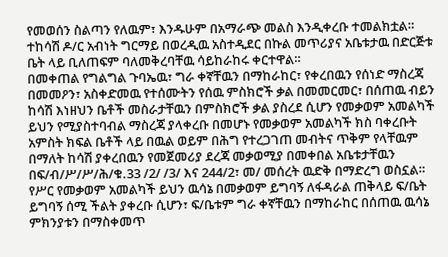የመወሰን ስልጣን የለዉም፣ እንዱሁም በአማራጭ መልስ እንዲቀረቡ ተመልክቷል። ተከሳሽ ዶ/ር አብነት ግርማይ በወረዲዉ አስተዲደር በኩል መጥሪያና አቤቱታዉ በድርጅቱ ቤት ላይ ቢለጠፍም ባለመቅረባቸዉ ሳይከራከሩ ቀርተዋል።
በመቀጠል የግልግል ጉባኤዉ፣ ግራ ቀኛቸዉን በማከራከር፣ የቀረበዉን የሰነድ ማስረጃ በመመዖን፣ አስቀድመዉ የተሰሙትን የሰዉ ምስክሮች ቃል በመመርመር፣ በሰጠዉ ብይን ከሳሽ እነዘህን ቤቶች መስራታቸዉን በምስክሮች ቃል ያስረደ ሲሆን የመቃወም አመልካች ይህን የሚያስተባብል ማስረጃ ያላቀረቡ በመሆኑ የመቃወም አመልካች ክስ ባቀረቡት አምስት ክፍል ቤቶች ላይ በዉል ወይም በሕግ የተረጋገጠ መብትና ጥቅም የላቸዉም በማለት ከሳሽ ያቀረበዉን የመጀመሪያ ደረጃ መቃወሚያ በመቀበል አቤቱታቸዉን በፍ/ብ/ሥ/ሥ/ሕ/ቁ.33 /2/ /3/ እና 244/2፣ መ/ መሰረት ዉድቅ በማድረግ ወስኗል። የሥር የመቃወም አመልካች ይህን ዉሳኔ በመቃወም ይግባኝ ለፋዳራል ጠቅላይ ፍ/ቤት ይግባኝ ሰሚ ችልት ያቀረቡ ሲሆን፣ ፍ/ቤቱም ግራ ቀኛቸዉን በማከራከር በሰጠዉ ዉሳኔ ምክንያቱን በማስቀመጥ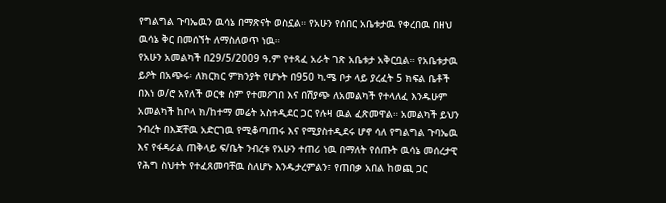የግልግል ጉባኤዉን ዉሳኔ በማጽናት ወስኗል። የአሁን የሰበር አቤቱታዉ የቀረበዉ በዘህ ዉሳኔ ቅር በመሰኘት ለማስለወጥ ነዉ።
የአሁን አመልካች በ29/5/2009 ዓ.ም የተጻፈ አራት ገጽ አቤቱታ አቅርቧል። የአቤቱታዉ ይዖት በአጭሩ፡ ለክርክር ምክንያት የሆኑት በ950 ካ.ሜ ቦታ ላይ ያረፈት 5 ክፍል ቤቶች በእነ ወ/ሮ አየለች ወርቁ ስም የተመዖገበ እና በሽያጭ ለአመልካች የተላለፈ እንዱሁም አመልካች ከቦላ ክ/ከተማ መሬት አስተዲደር ጋር የሉዛ ዉል ፈጽመዋል። አመልካች ይህን ንብረት በእጃቸዉ አድርገዉ የሚቆጣጠሩ እና የሚያስተዲደሩ ሆኖ ሳለ የግልግል ጉባኤዉ እና የፋዳራል ጠቅላይ ፍ/ቤት ንብረቱ የአሁን ተጠሪ ነዉ በማለት የሰጡት ዉሳኔ መሰረታዊ የሕግ ስህተት የተፈጸመባቸዉ ስለሆኑ እንዱታረምልን፣ የጠበቃ አበል ከወጪ ጋር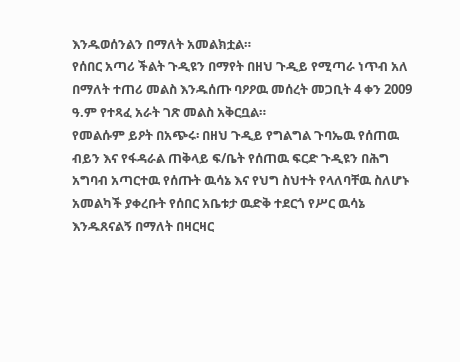እንዱወሰንልን በማለት አመልክቷል።
የሰበር አጣሪ ችልት ጉዲዩን በማየት በዘህ ጉዲይ የሚጣራ ነጥብ አለ በማለት ተጠሪ መልስ እንዱሰጡ ባዖዖዉ መሰረት መጋቢት 4 ቀን 2009 ዓ.ም የተጻፈ አራት ገጽ መልስ አቅርቧል።
የመልሱም ይዖት በአጭሩ፡ በዘህ ጉዲይ የግልግል ጉባኤዉ የሰጠዉ ብይን እና የፋዳራል ጠቅላይ ፍ/ቤት የሰጠዉ ፍርድ ጉዲዩን በሕግ አግባብ አጣርተዉ የሰጡት ዉሳኔ እና የህግ ስህተት የላለባቸዉ ስለሆኑ አመልካች ያቀረቡት የሰበር አቤቱታ ዉድቅ ተደርጎ የሥር ዉሳኔ እንዱጸናልኝ በማለት በዛርዛር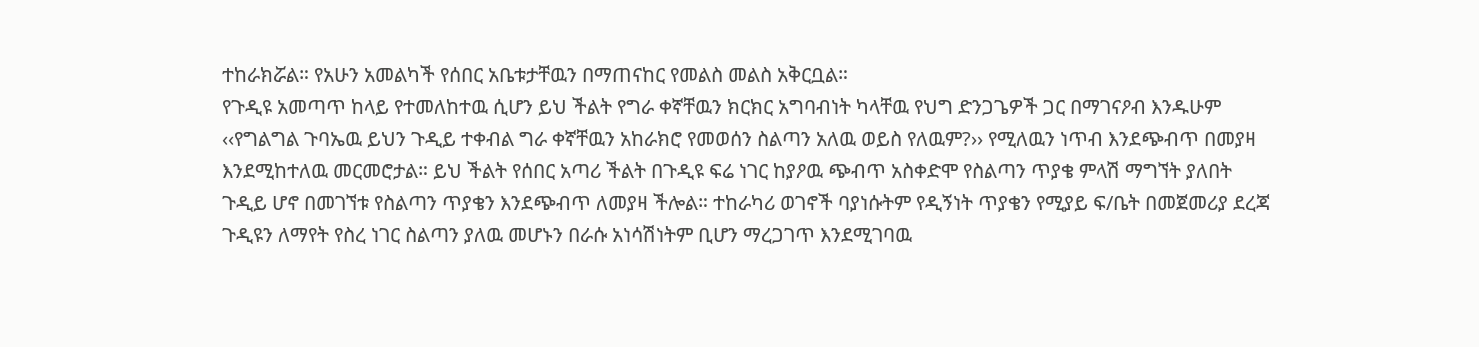ተከራክሯል። የአሁን አመልካች የሰበር አቤቱታቸዉን በማጠናከር የመልስ መልስ አቅርቧል።
የጉዲዩ አመጣጥ ከላይ የተመለከተዉ ሲሆን ይህ ችልት የግራ ቀኛቸዉን ክርክር አግባብነት ካላቸዉ የህግ ድንጋጌዎች ጋር በማገናዖብ እንዱሁም ‹‹የግልግል ጉባኤዉ ይህን ጉዲይ ተቀብል ግራ ቀኛቸዉን አከራክሮ የመወሰን ስልጣን አለዉ ወይስ የለዉም?›› የሚለዉን ነጥብ እንደጭብጥ በመያዛ እንደሚከተለዉ መርመሮታል። ይህ ችልት የሰበር አጣሪ ችልት በጉዲዩ ፍሬ ነገር ከያዖዉ ጭብጥ አስቀድሞ የስልጣን ጥያቄ ምላሽ ማግኘት ያለበት ጉዲይ ሆኖ በመገኘቱ የስልጣን ጥያቄን እንደጭብጥ ለመያዛ ችሎል። ተከራካሪ ወገኖች ባያነሱትም የዲኝነት ጥያቄን የሚያይ ፍ/ቤት በመጀመሪያ ደረጃ ጉዲዩን ለማየት የስረ ነገር ስልጣን ያለዉ መሆኑን በራሱ አነሳሽነትም ቢሆን ማረጋገጥ እንደሚገባዉ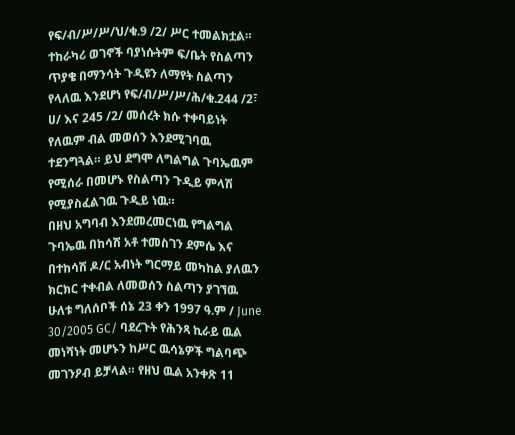የፍ/ብ/ሥ/ሥ/ህ/ቁ.9 /2/ ሥር ተመልክቷል። ተከራካሪ ወገኖች ባያነሱትም ፍ/ቤት የስልጣን ጥያቄ በማንሳት ጉዲዩን ለማየት ስልጣን የላለዉ እንደሆነ የፍ/ብ/ሥ/ሥ/ሕ/ቁ.244 /2፣ ሀ/ እና 245 /2/ መሰረት ክሱ ተቀባይነት የለዉም ብል መወሰን እንደሚገባዉ ተደንግጓል። ይህ ደግሞ ለግልግል ጉባኤዉም የሚሰራ በመሆኑ የስልጣን ጉዲይ ምላሽ የሚያስፈልገዉ ጉዲይ ነዉ።
በዘህ አግባብ እንደመረመርነዉ የግልግል ጉባኤዉ በከሳሽ አቶ ተመስገን ደምሴ እና በተከሳሽ ዶ/ር አብነት ግርማይ መካከል ያለዉን ክርክር ተቀብል ለመወሰን ስልጣን ያገኘዉ ሁለቱ ግለሰቦች ሰኔ 23 ቀን 1997 ዓ.ም / June 30/2005 GC/ ባደረጉት የሕንጻ ኪራይ ዉል መነሻነት መሆኑን ከሥር ዉሳኔዎች ግልባጭ መገንዖብ ይቻላል። የዘህ ዉል አንቀጽ 11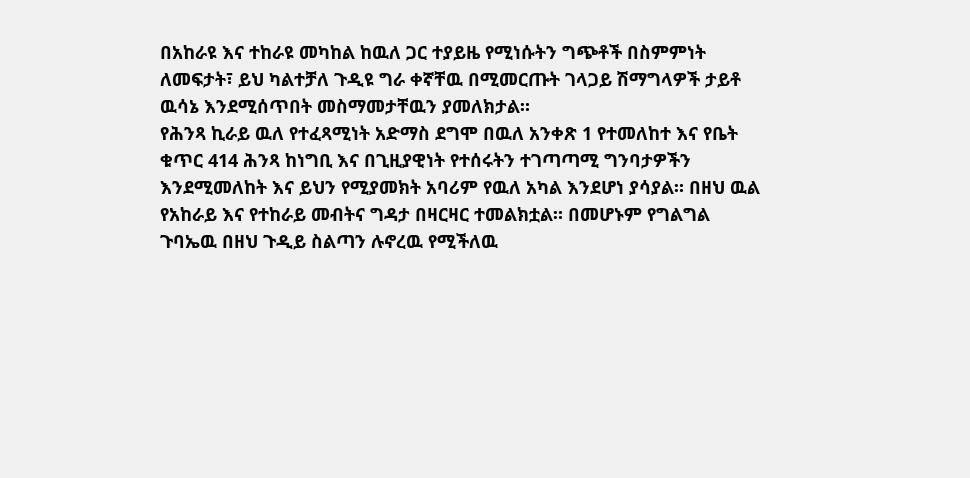በአከራዩ እና ተከራዩ መካከል ከዉለ ጋር ተያይዜ የሚነሱትን ግጭቶች በስምምነት ለመፍታት፣ ይህ ካልተቻለ ጉዲዩ ግራ ቀኛቸዉ በሚመርጡት ገላጋይ ሽማግላዎች ታይቶ ዉሳኔ እንደሚሰጥበት መስማመታቸዉን ያመለክታል።
የሕንጻ ኪራይ ዉለ የተፈጻሚነት አድማስ ደግሞ በዉለ አንቀጽ 1 የተመለከተ እና የቤት ቁጥር 414 ሕንጻ ከነግቢ እና በጊዚያዊነት የተሰሩትን ተገጣጣሚ ግንባታዎችን እንደሚመለከት እና ይህን የሚያመክት አባሪም የዉለ አካል እንደሆነ ያሳያል። በዘህ ዉል የአከራይ እና የተከራይ መብትና ግዳታ በዛርዛር ተመልክቷል። በመሆኑም የግልግል ጉባኤዉ በዘህ ጉዲይ ስልጣን ሉኖረዉ የሚችለዉ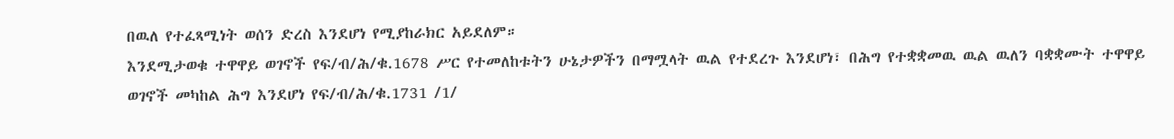በዉለ የተፈጻሚነት ወሰን ድረስ እንደሆነ የሚያከራክር አይደለም።
እንደሚታወቁ ተዋዋይ ወገኖች የፍ/ብ/ሕ/ቁ.1678 ሥር የተመለከቱትን ሁኔታዎችን በማሟላት ዉል የተደረጉ እንደሆነ፣ በሕግ የተቋቋመዉ ዉል ዉለን ባቋቋሙት ተዋዋይ ወገኖች መካከል ሕግ እንደሆነ የፍ/ብ/ሕ/ቁ.1731 /1/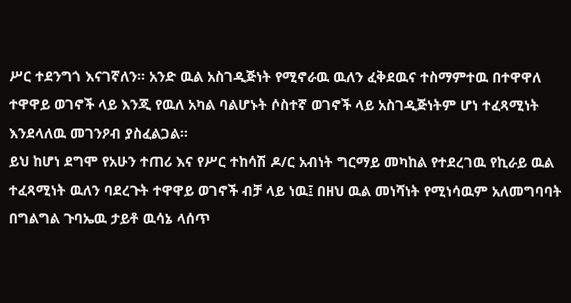ሥር ተደንግጎ እናገኛለን። አንድ ዉል አስገዲጅነት የሚኖራዉ ዉለን ፈቅደዉና ተስማምተዉ በተዋዋለ ተዋዋይ ወገኖች ላይ እንጂ የዉለ አካል ባልሆኑት ሶስተኛ ወገኖች ላይ አስገዲጅነትም ሆነ ተፈጻሚነት እንደላለዉ መገንዖብ ያስፈልጋል።
ይህ ከሆነ ደግሞ የአሁን ተጠሪ እና የሥር ተከሳሽ ዶ/ር አብነት ግርማይ መካከል የተደረገዉ የኪራይ ዉል ተፈጻሚነት ዉለን ባደረጉት ተዋዋይ ወገኖች ብቻ ላይ ነዉ፤ በዘህ ዉል መነሻነት የሚነሳዉም አለመግባባት በግልግል ጉባኤዉ ታይቶ ዉሳኔ ላሰጥ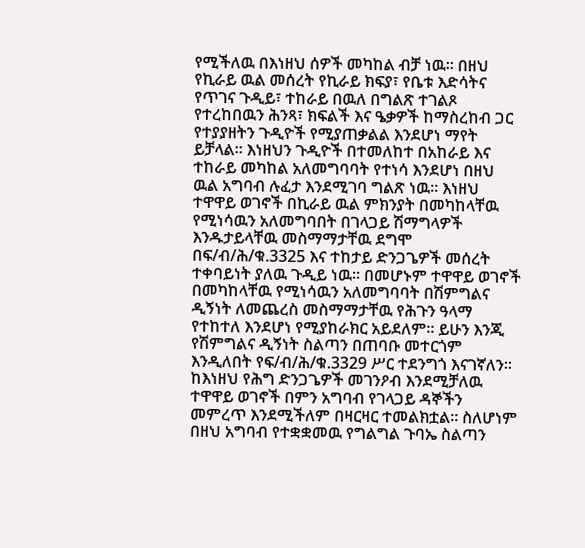የሚችለዉ በእነዘህ ሰዎች መካከል ብቻ ነዉ። በዘህ የኪራይ ዉል መሰረት የኪራይ ክፍያ፣ የቤቱ እድሳትና የጥገና ጉዲይ፣ ተከራይ በዉለ በግልጽ ተገልጾ የተረከበዉን ሕንጻ፣ ክፍልች እና ዔቃዎች ከማስረከብ ጋር የተያያዘትን ጉዲዮች የሚያጠቃልል እንደሆነ ማየት ይቻላል። እነዘህን ጉዲዮች በተመለከተ በአከራይ እና ተከራይ መካከል አለመግባባት የተነሳ እንደሆነ በዘህ ዉል አግባብ ሉፈታ እንደሚገባ ግልጽ ነዉ። እነዘህ ተዋዋይ ወገኖች በኪራይ ዉል ምክንያት በመካከላቸዉ የሚነሳዉን አለመግባበት በገላጋይ ሽማግላዎች እንዱታይላቸዉ መስማማታቸዉ ደግሞ በፍ/ብ/ሕ/ቁ.3325 እና ተከታይ ድንጋጌዎች መሰረት ተቀባይነት ያለዉ ጉዲይ ነዉ። በመሆኑም ተዋዋይ ወገኖች በመካከላቸዉ የሚነሳዉን አለመግባባት በሽምግልና ዲኝነት ለመጨረስ መስማማታቸዉ የሕጉን ዓላማ የተከተለ እንደሆነ የሚያከራክር አይደለም። ይሁን እንጂ የሽምግልና ዲኝነት ስልጣን በጠባቡ መተርጎም እንዲለበት የፍ/ብ/ሕ/ቁ.3329 ሥር ተደንግጎ እናገኛለን። ከእነዘህ የሕግ ድንጋጌዎች መገንዖብ እንደሚቻለዉ ተዋዋይ ወገኖች በምን አግባብ የገላጋይ ዳኞችን መምረጥ እንደሚችለም በዛርዛር ተመልክቷል። ስለሆነም በዘህ አግባብ የተቋቋመዉ የግልግል ጉባኤ ስልጣን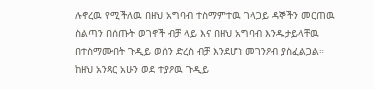ሉኖረዉ የሚችለዉ በዘህ አግባብ ተስማምተዉ ገላጋይ ዳኞችን መርጠዉ ስልጣን በሰጡት ወገኖች ብቻ ላይ እና በዘህ አግባብ እንዱታይላቸዉ በተስማሙበት ጉዲይ ወሰን ድረስ ብቻ እንደሆነ መገንዖብ ያስፈልጋል።
ከዘህ አንጻር አሁን ወደ ተያዖዉ ጉዲይ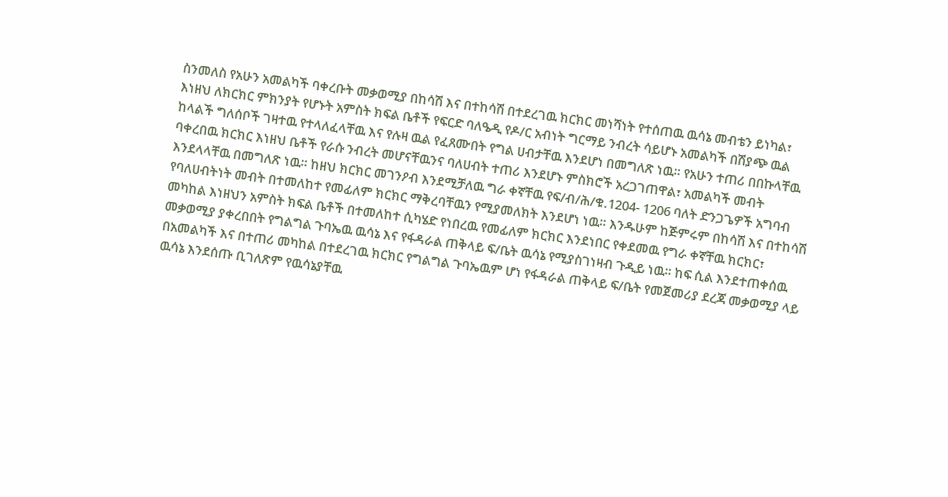ስንመለስ የአሁን አመልካች ባቀረቡት መቃወሚያ በከሳሽ እና በተከሳሽ በተደረገዉ ክርክር መነሻነት የተሰጠዉ ዉሳኔ መብቴን ይነካል፣ እነዘህ ለክርክር ምክንያት የሆኑት አምስት ክፍል ቤቶች የፍርድ ባለዔዲ የዶ/ር አብነት ግርማይ ንብረት ሳይሆኑ አመልካች በሽያጭ ዉል ከላልች ግለሰቦች ገዛተዉ የተላለፈላቸዉ እና የሉዛ ዉል የፈጸሙበት የግል ሀብታቸዉ እንደሆነ በመግለጽ ነዉ። የአሁን ተጠሪ በበኩላቸዉ ባቀረበዉ ክርክር እነዘህ ቤቶች የራሱ ንብረት መሆናቸዉንና ባለሀብት ተጠሪ እንደሆኑ ምስክሮች አረጋገጠዋል፣ አመልካች መብት እንደላላቸዉ በመግለጽ ነዉ። ከዘህ ክርክር መገንዖብ እንደሚቻለዉ ግራ ቀኛቸዉ የፍ/ብ/ሕ/ቁ.1204- 1206 ባለት ድንጋጌዎች አግባብ የባለሀብትነት መብት በተመለከተ የመፊለም ክርክር ማቅረባቸዉን የሚያመለክት እንደሆነ ነዉ። እንዱሁም ከጅምሩም በከሳሽ እና በተከሳሽ መካከል እነዘህን አምስት ክፍል ቤቶች በተመለከተ ሲካሄድ የነበረዉ የመፊለም ክርክር እንደነበር የቀደመዉ የግራ ቀኛቸዉ ክርክር፣ መቃወሚያ ያቀረበበት የግልግል ጉባኤዉ ዉሳኔ እና የፋዳራል ጠቅላይ ፍ/ቤት ዉሳኔ የሚያስገነዛብ ጉዲይ ነዉ። ከፍ ሲል እንደተጠቀሰዉ በአመልካች እና በተጠሪ መካከል በተደረገዉ ክርክር የግልግል ጉባኤዉም ሆነ የፋዳራል ጠቅላይ ፍ/ቤት የመጀመሪያ ደረጃ መቃወሚያ ላይ ዉሳኔ እንደሰጡ ቢገለጽም የዉሳኔያቸዉ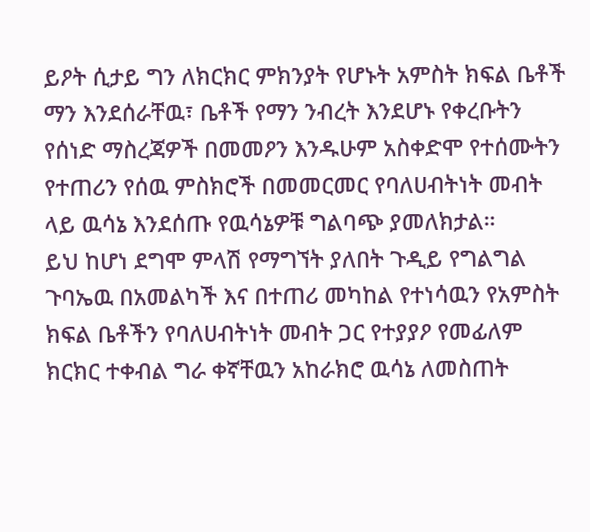ይዖት ሲታይ ግን ለክርክር ምክንያት የሆኑት አምስት ክፍል ቤቶች ማን እንደሰራቸዉ፣ ቤቶች የማን ንብረት እንደሆኑ የቀረቡትን የሰነድ ማስረጃዎች በመመዖን እንዱሁም አስቀድሞ የተሰሙትን የተጠሪን የሰዉ ምስክሮች በመመርመር የባለሀብትነት መብት ላይ ዉሳኔ እንደሰጡ የዉሳኔዎቹ ግልባጭ ያመለክታል።
ይህ ከሆነ ደግሞ ምላሽ የማግኘት ያለበት ጉዲይ የግልግል ጉባኤዉ በአመልካች እና በተጠሪ መካከል የተነሳዉን የአምስት ክፍል ቤቶችን የባለሀብትነት መብት ጋር የተያያዖ የመፊለም ክርክር ተቀብል ግራ ቀኛቸዉን አከራክሮ ዉሳኔ ለመስጠት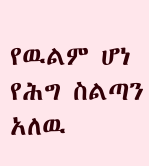የዉልም ሆነ የሕግ ስልጣን አለዉ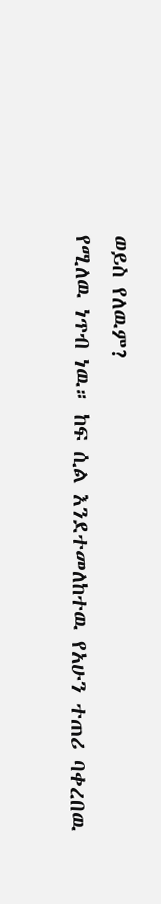ወይስ የለዉም?
የሚለዉ ነጥብ ነዉ። ከፍ ሲል እንደተመለከተዉ የአሁን ተጠሪ ባቀረበዉ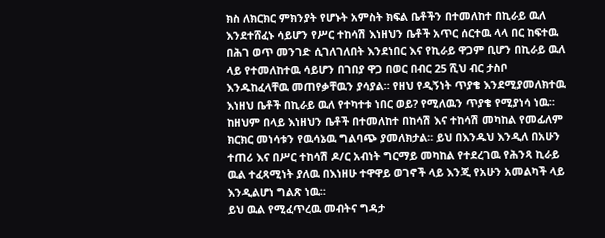ክስ ለክርክር ምክንያት የሆኑት አምስት ክፍል ቤቶችን በተመለከተ በኪራይ ዉለ እንደተሸፈኑ ሳይሆን የሥር ተከሳሽ እነዘህን ቤቶች አጥር ሰርተዉ ላላ በር ከፍተዉ በሕገ ወጥ መንገድ ሲገለገለበት እንደነበር እና የኪራይ ዋጋም ቢሆን በኪራይ ዉለ ላይ የተመለከተዉ ሳይሆን በገበያ ዋጋ በወር በብር 25 ሺህ ብር ታስቦ እንዱከፈላቸዉ መጠየቃቸዉን ያሳያል። የዘህ የዲኝነት ጥያቄ እንደሚያመለክተዉ እነዘህ ቤቶች በኪራይ ዉለ የተካተቱ ነበር ወይ? የሚለዉን ጥያቄ የሚያነሳ ነዉ። ከዘህም በላይ እነዘህን ቤቶች በተመለከተ በከሳሽ እና ተከሳሽ መካከል የመፊለም ክርክር መነሳቱን የዉሳኔዉ ግልባጭ ያመለክታል። ይህ በእንዱህ እንዲለ በአሁን ተጠሪ እና በሥር ተከሳሽ ዶ/ር አብነት ግርማይ መካከል የተደረገዉ የሕንጻ ኪራይ ዉል ተፈጻሚነት ያለዉ በእነዘሁ ተዋዋይ ወገኖች ላይ እንጂ የአሁን አመልካች ላይ እንዲልሆነ ግልጽ ነዉ።
ይህ ዉል የሚፈጥረዉ መብትና ግዳታ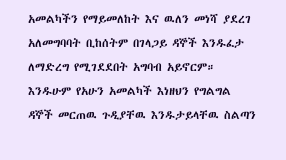አመልካችን የማይመለከት እና ዉለን መነሻ ያደረገ አለመግባባት ቢከሰትም በገላጋይ ዳኞች እንዱፈታ ለማድረግ የሚገደደበት አግባብ አይኖርም። እንዱሁም የአሁን አመልካች እነዘህን የግልግል ዳኞች መርጠዉ ጉዲያቸዉ እንዱታይላቸዉ ስልጣን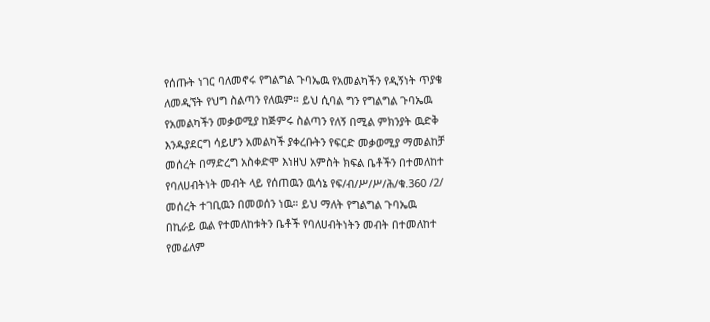የሰጡት ነገር ባለመኖሩ የግልግል ጉባኤዉ የአመልካችን የዲኝነት ጥያቄ ለመዲኘት የህግ ስልጣን የለዉም። ይህ ሲባል ግን የግልግል ጉባኤዉ የአመልካችን መቃወሚያ ከጅምሩ ስልጣን የለኝ በሚል ምክንያት ዉድቅ እንዱያደርግ ሳይሆን አመልካች ያቀረቡትን የፍርድ መቃወሚያ ማመልከቻ መሰረት በማድረግ አስቀድሞ እነዘህ አምስት ክፍል ቤቶችን በተመለከተ የባለሀብትነት መብት ላይ የሰጠዉን ዉሳኔ የፍ/ብ/ሥ/ሥ/ሕ/ቁ.360 /2/ መሰረት ተገቢዉን በመወሰን ነዉ። ይህ ማለት የግልግል ጉባኤዉ በኪራይ ዉል የተመለከቱትን ቤቶች የባለሀብትነትን መብት በተመለከተ የመፊለም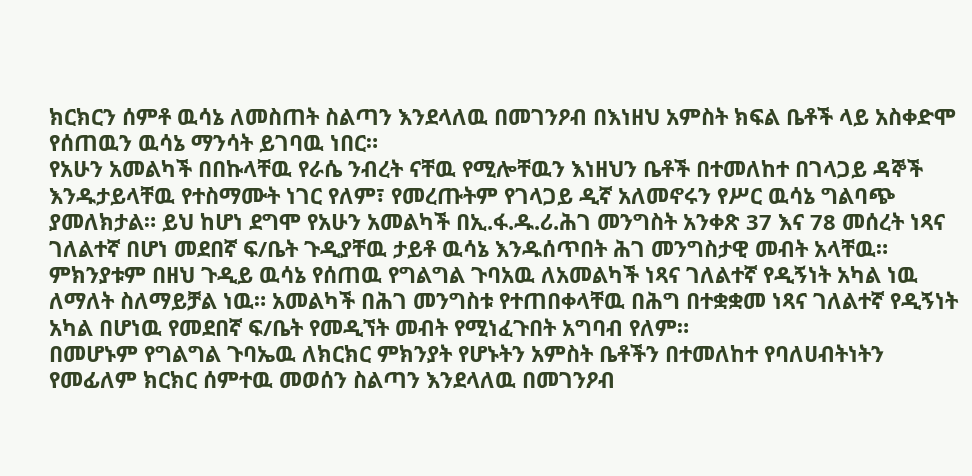ክርክርን ሰምቶ ዉሳኔ ለመስጠት ስልጣን እንደላለዉ በመገንዖብ በእነዘህ አምስት ክፍል ቤቶች ላይ አስቀድሞ የሰጠዉን ዉሳኔ ማንሳት ይገባዉ ነበር።
የአሁን አመልካች በበኩላቸዉ የራሴ ንብረት ናቸዉ የሚሎቸዉን እነዘህን ቤቶች በተመለከተ በገላጋይ ዳኞች እንዱታይላቸዉ የተስማሙት ነገር የለም፣ የመረጡትም የገላጋይ ዲኛ አለመኖሩን የሥር ዉሳኔ ግልባጭ ያመለክታል። ይህ ከሆነ ደግሞ የአሁን አመልካች በኢ.ፋ.ዱ.ሪ.ሕገ መንግስት አንቀጽ 37 እና 78 መሰረት ነጻና ገለልተኛ በሆነ መደበኛ ፍ/ቤት ጉዲያቸዉ ታይቶ ዉሳኔ እንዱሰጥበት ሕገ መንግስታዊ መብት አላቸዉ። ምክንያቱም በዘህ ጉዲይ ዉሳኔ የሰጠዉ የግልግል ጉባአዉ ለአመልካች ነጻና ገለልተኛ የዲኝነት አካል ነዉ ለማለት ስለማይቻል ነዉ። አመልካች በሕገ መንግስቱ የተጠበቀላቸዉ በሕግ በተቋቋመ ነጻና ገለልተኛ የዲኝነት አካል በሆነዉ የመደበኛ ፍ/ቤት የመዲኘት መብት የሚነፈጉበት አግባብ የለም።
በመሆኑም የግልግል ጉባኤዉ ለክርክር ምክንያት የሆኑትን አምስት ቤቶችን በተመለከተ የባለሀብትነትን የመፊለም ክርክር ሰምተዉ መወሰን ስልጣን እንደላለዉ በመገንዖብ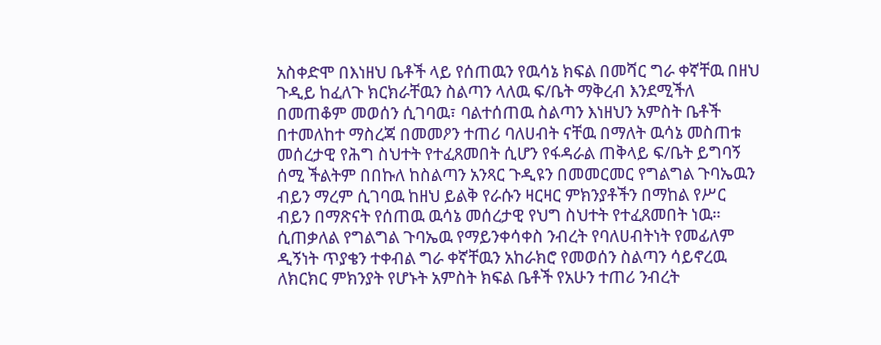አስቀድሞ በእነዘህ ቤቶች ላይ የሰጠዉን የዉሳኔ ክፍል በመሻር ግራ ቀኛቸዉ በዘህ ጉዲይ ከፈለጉ ክርክራቸዉን ስልጣን ላለዉ ፍ/ቤት ማቅረብ እንደሚችለ በመጠቆም መወሰን ሲገባዉ፣ ባልተሰጠዉ ስልጣን እነዘህን አምስት ቤቶች በተመለከተ ማስረጃ በመመዖን ተጠሪ ባለሀብት ናቸዉ በማለት ዉሳኔ መስጠቱ መሰረታዊ የሕግ ስህተት የተፈጸመበት ሲሆን የፋዳራል ጠቅላይ ፍ/ቤት ይግባኝ ሰሚ ችልትም በበኩለ ከስልጣን አንጻር ጉዲዩን በመመርመር የግልግል ጉባኤዉን ብይን ማረም ሲገባዉ ከዘህ ይልቅ የራሱን ዛርዛር ምክንያቶችን በማከል የሥር ብይን በማጽናት የሰጠዉ ዉሳኔ መሰረታዊ የህግ ስህተት የተፈጸመበት ነዉ።
ሲጠቃለል የግልግል ጉባኤዉ የማይንቀሳቀስ ንብረት የባለሀብትነት የመፊለም ዲኝነት ጥያቄን ተቀብል ግራ ቀኛቸዉን አከራክሮ የመወሰን ስልጣን ሳይኖረዉ ለክርክር ምክንያት የሆኑት አምስት ክፍል ቤቶች የአሁን ተጠሪ ንብረት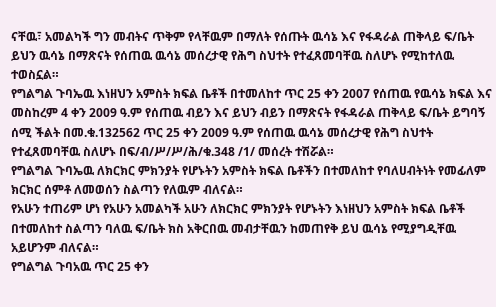ናቸዉ፣ አመልካች ግን መብትና ጥቅም የላቸዉም በማለት የሰጡት ዉሳኔ እና የፋዳራል ጠቅላይ ፍ/ቤት ይህን ዉሳኔ በማጽናት የሰጠዉ ዉሳኔ መሰረታዊ የሕግ ስህተት የተፈጸመባቸዉ ስለሆኑ የሚከተለዉ ተወስኗል።
የግልግል ጉባኤዉ እነዘህን አምስት ክፍል ቤቶች በተመለከተ ጥር 25 ቀን 2007 የሰጠዉ የዉሳኔ ክፍል እና መስከረም 4 ቀን 2009 ዓ.ም የሰጠዉ ብይን እና ይህን ብይን በማጽናት የፋዳራል ጠቅላይ ፍ/ቤት ይግባኝ ሰሚ ችልት በመ.ቁ.132562 ጥር 25 ቀን 2009 ዓ.ም የሰጠዉ ዉሳኔ መሰረታዊ የሕግ ስህተት የተፈጸመባቸዉ ስለሆኑ በፍ/ብ/ሥ/ሥ/ሕ/ቁ.348 /1/ መሰረት ተሽሯል።
የግልግል ጉባኤዉ ለክርክር ምክንያት የሆኑትን አምስት ክፍል ቤቶችን በተመለከተ የባለሀብትነት የመፊለም ክርክር ሰምቶ ለመወሰን ስልጣን የለዉም ብለናል።
የአሁን ተጠሪም ሆነ የአሁን አመልካች አሁን ለክርክር ምክንያት የሆኑትን እነዘህን አምስት ክፍል ቤቶች በተመለከተ ስልጣን ባለዉ ፍ/ቤት ክስ አቅርበዉ መብታቸዉን ከመጠየቅ ይህ ዉሳኔ የሚያግዲቸዉ አይሆንም ብለናል።
የግልግል ጉባአዉ ጥር 25 ቀን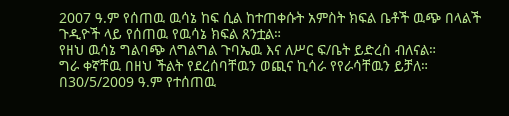2007 ዓ.ም የሰጠዉ ዉሳኔ ከፍ ሲል ከተጠቀሱት አምስት ክፍል ቤቶች ዉጭ በላልች ጉዲዮች ላይ የሰጠዉ የዉሳኔ ክፍል ጸንቷል።
የዘህ ዉሳኔ ግልባጭ ለግልግል ጉባኤዉ እና ለሥር ፍ/ቤት ይድረስ ብለናል።
ግራ ቀኛቸዉ በዘህ ችልት የደረሰባቸዉን ወጪና ኪሳራ የየራሳቸዉን ይቻለ።
በ30/5/2009 ዓ.ም የተሰጠዉ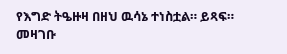የእግድ ትዔዙዛ በዘህ ዉሳኔ ተነስቷል። ይጻፍ።
መዛገቡ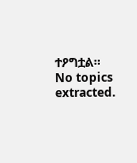ተዖግቷል።
No topics extracted.